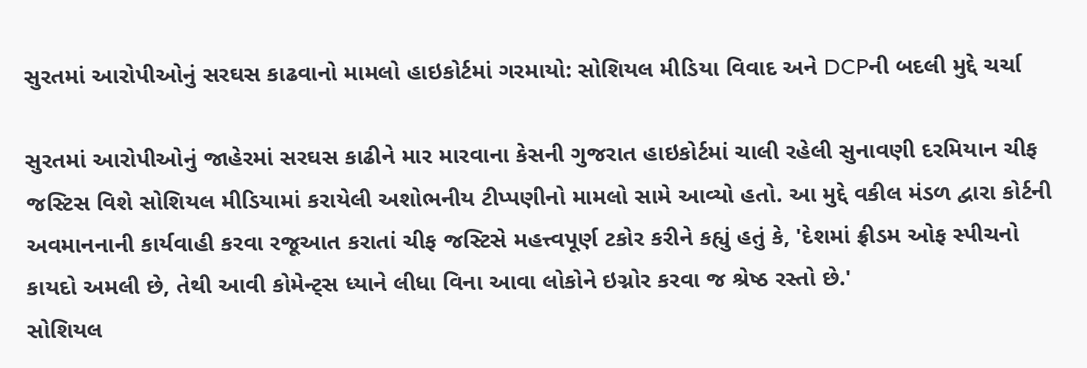સુરતમાં આરોપીઓનું સરઘસ કાઢવાનો મામલો હાઇકોર્ટમાં ગરમાયો: સોશિયલ મીડિયા વિવાદ અને DCPની બદલી મુદ્દે ચર્ચા

સુરતમાં આરોપીઓનું જાહેરમાં સરઘસ કાઢીને માર મારવાના કેસની ગુજરાત હાઇકોર્ટમાં ચાલી રહેલી સુનાવણી દરમિયાન ચીફ જસ્ટિસ વિશે સોશિયલ મીડિયામાં કરાયેલી અશોભનીય ટીપ્પણીનો મામલો સામે આવ્યો હતો. આ મુદ્દે વકીલ મંડળ દ્વારા કોર્ટની અવમાનનાની કાર્યવાહી કરવા રજૂઆત કરાતાં ચીફ જસ્ટિસે મહત્ત્વપૂર્ણ ટકોર કરીને કહ્યું હતું કે, 'દેશમાં ફ્રીડમ ઓફ સ્પીચનો કાયદો અમલી છે, તેથી આવી કોમેન્ટ્સ ધ્યાને લીધા વિના આવા લોકોને ઇગ્નોર કરવા જ શ્રેષ્ઠ રસ્તો છે.'
સોશિયલ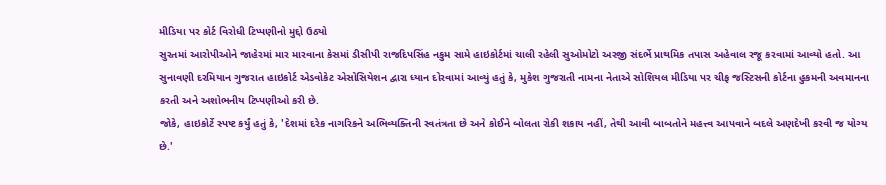મીડિયા પર કોર્ટ વિરોધી ટિપ્પણીનો મુદ્દો ઉઠ્યો
સુરતમાં આરોપીઓને જાહેરમાં માર મારવાના કેસમાં ડીસીપી રાજદિપસિંહ નકુમ સામે હાઇકોર્ટમાં ચાલી રહેલી સુઓમોટો અરજી સંદર્ભે પ્રાથમિક તપાસ અહેવાલ રજૂ કરવામાં આવ્યો હતો. આ સુનાવણી દરમિયાન ગુજરાત હાઇકોર્ટ એડવોકેટ એસોસિયેશન દ્વારા ધ્યાન દોરવામાં આવ્યું હતું કે, મુકેશ ગુજરાતી નામના નેતાએ સોશિયલ મીડિયા પર ચીફ જસ્ટિસની કોર્ટના હુકમની અવમાનના કરતી અને અશોભનીય ટિપ્પણીઓ કરી છે.
જોકે, હાઇકોર્ટે સ્પષ્ટ કર્યું હતું કે, 'દેશમાં દરેક નાગરિકને અભિવ્યક્તિની સ્વતંત્રતા છે અને કોઈને બોલતા રોકી શકાય નહીં, તેથી આવી બાબતોને મહત્ત્વ આપવાને બદલે અણદેખી કરવી જ યોગ્ય છે.'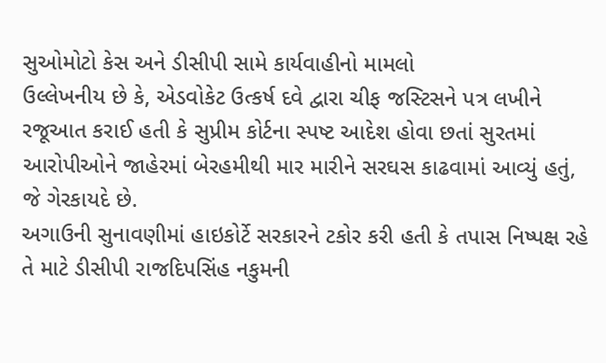સુઓમોટો કેસ અને ડીસીપી સામે કાર્યવાહીનો મામલો
ઉલ્લેખનીય છે કે, એડવોકેટ ઉત્કર્ષ દવે દ્વારા ચીફ જસ્ટિસને પત્ર લખીને રજૂઆત કરાઈ હતી કે સુપ્રીમ કોર્ટના સ્પષ્ટ આદેશ હોવા છતાં સુરતમાં આરોપીઓને જાહેરમાં બેરહમીથી માર મારીને સરઘસ કાઢવામાં આવ્યું હતું, જે ગેરકાયદે છે.
અગાઉની સુનાવણીમાં હાઇકોર્ટે સરકારને ટકોર કરી હતી કે તપાસ નિષ્પક્ષ રહે તે માટે ડીસીપી રાજદિપસિંહ નકુમની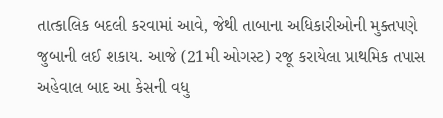તાત્કાલિક બદલી કરવામાં આવે, જેથી તાબાના અધિકારીઓની મુક્તપણે જુબાની લઈ શકાય. આજે (21મી ઓગસ્ટ) રજૂ કરાયેલા પ્રાથમિક તપાસ અહેવાલ બાદ આ કેસની વધુ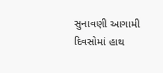સુનાવણી આગામી દિવસોમાં હાથ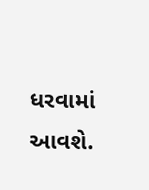ધરવામાં આવશે.